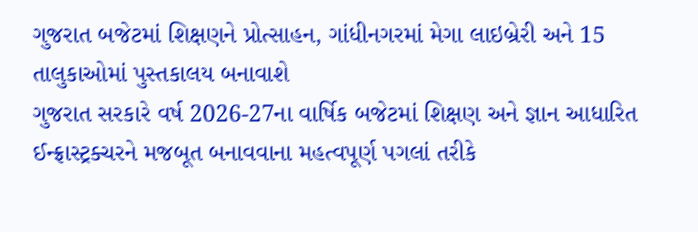ગુજરાત બજેટમાં શિક્ષણને પ્રોત્સાહન, ગાંધીનગરમાં મેગા લાઇબ્રેરી અને 15 તાલુકાઓમાં પુસ્તકાલય બનાવાશે
ગુજરાત સરકારે વર્ષ 2026-27ના વાર્ષિક બજેટમાં શિક્ષણ અને જ્ઞાન આધારિત ઈન્ફ્રાસ્ટ્રક્ચરને મજબૂત બનાવવાના મહત્વપૂર્ણ પગલાં તરીકે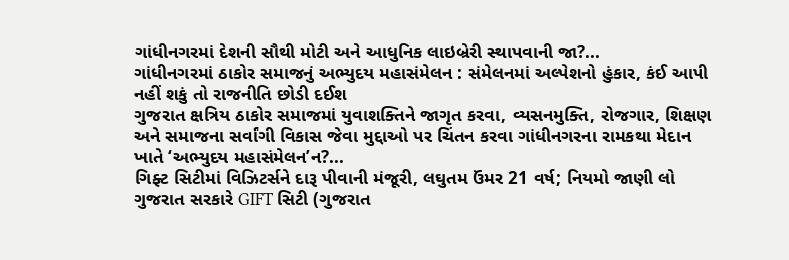ગાંધીનગરમાં દેશની સૌથી મોટી અને આધુનિક લાઇબ્રેરી સ્થાપવાની જા?...
ગાંધીનગરમાં ઠાકોર સમાજનું અભ્યુદય મહાસંમેલન : સંમેલનમાં અલ્પેશનો હુંકાર, કંઈ આપી નહીં શકું તો રાજનીતિ છોડી દઈશ
ગુજરાત ક્ષત્રિય ઠાકોર સમાજમાં યુવાશક્તિને જાગૃત કરવા, વ્યસનમુક્તિ, રોજગાર, શિક્ષણ અને સમાજના સર્વાંગી વિકાસ જેવા મુદ્દાઓ પર ચિંતન કરવા ગાંધીનગરના રામકથા મેદાન ખાતે ‘અભ્યુદય મહાસંમેલન’ન?...
ગિફ્ટ સિટીમાં વિઝિટર્સને દારૂ પીવાની મંજૂરી, લઘુતમ ઉંમર 21 વર્ષ; નિયમો જાણી લો
ગુજરાત સરકારે GIFT સિટી (ગુજરાત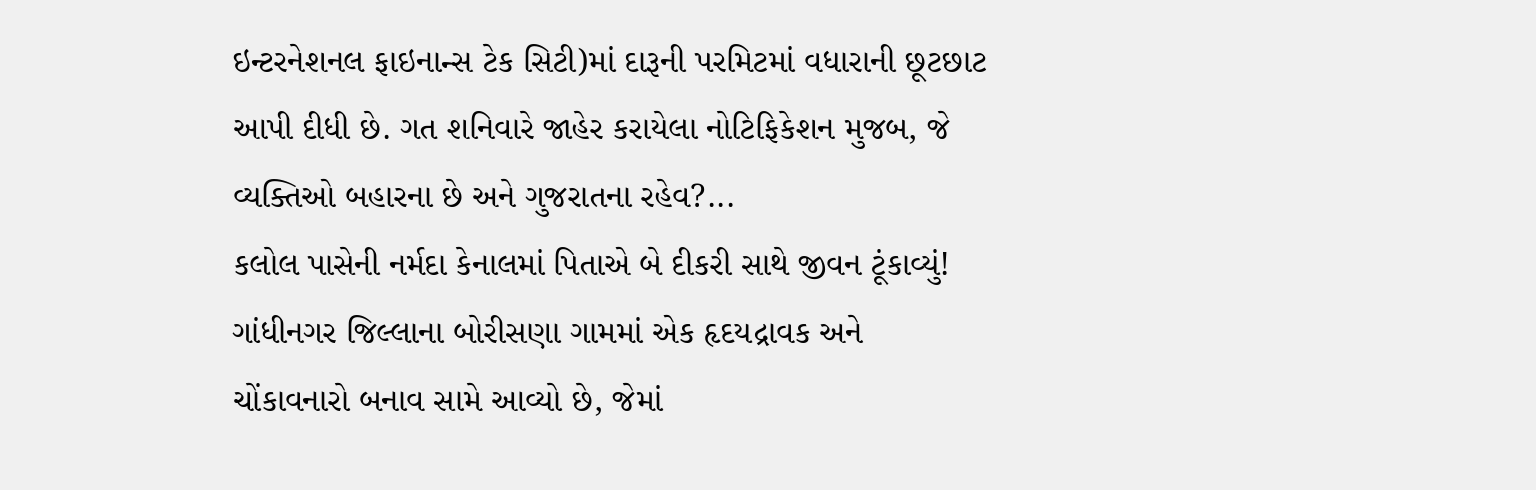ઇન્ટરનેશનલ ફાઇનાન્સ ટેક સિટી)માં દારૂની પરમિટમાં વધારાની છૂટછાટ આપી દીધી છે. ગત શનિવારે જાહેર કરાયેલા નોટિફિકેશન મુજબ, જે વ્યક્તિઓ બહારના છે અને ગુજરાતના રહેવ?...
કલોલ પાસેની નર્મદા કેનાલમાં પિતાએ બે દીકરી સાથે જીવન ટૂંકાવ્યું!
ગાંધીનગર જિલ્લાના બોરીસણા ગામમાં એક હૃદયદ્રાવક અને ચોંકાવનારો બનાવ સામે આવ્યો છે, જેમાં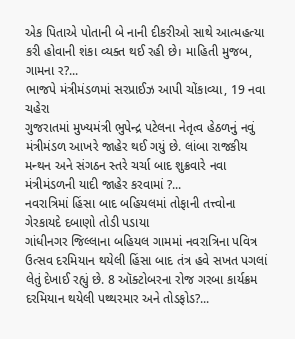એક પિતાએ પોતાની બે નાની દીકરીઓ સાથે આત્મહત્યા કરી હોવાની શંકા વ્યક્ત થઈ રહી છે। માહિતી મુજબ, ગામના ર?...
ભાજપે મંત્રીમંડળમાં સરપ્રાઈઝ આપી ચોંકાવ્યા, 19 નવા ચહેરા
ગુજરાતમાં મુખ્યમંત્રી ભુપેન્દ્ર પટેલના નેતૃત્વ હેઠળનું નવું મંત્રીમંડળ આખરે જાહેર થઈ ગયું છે. લાંબા રાજકીય મન્થન અને સંગઠન સ્તરે ચર્ચા બાદ શુક્રવારે નવા મંત્રીમંડળની યાદી જાહેર કરવામાં ?...
નવરાત્રિમાં હિંસા બાદ બહિયલમાં તોફાની તત્ત્વોના ગેરકાયદે દબાણો તોડી પડાયા
ગાંધીનગર જિલ્લાના બહિયલ ગામમાં નવરાત્રિના પવિત્ર ઉત્સવ દરમિયાન થયેલી હિંસા બાદ તંત્ર હવે સખત પગલાં લેતું દેખાઈ રહ્યું છે. 8 ઑક્ટોબરના રોજ ગરબા કાર્યક્રમ દરમિયાન થયેલી પથ્થરમાર અને તોડફોડ?...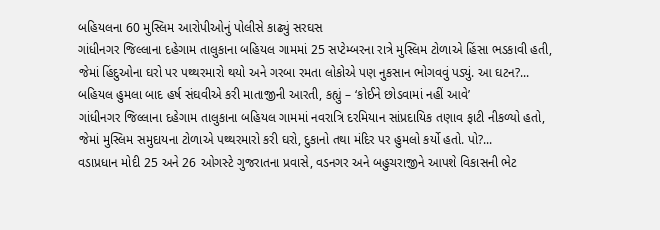બહિયલના 60 મુસ્લિમ આરોપીઓનું પોલીસે કાઢ્યું સરઘસ
ગાંધીનગર જિલ્લાના દહેગામ તાલુકાના બહિયલ ગામમાં 25 સપ્ટેમ્બરના રાત્રે મુસ્લિમ ટોળાએ હિંસા ભડકાવી હતી, જેમાં હિંદુઓના ઘરો પર પથ્થરમારો થયો અને ગરબા રમતા લોકોએ પણ નુકસાન ભોગવવું પડ્યું. આ ઘટન?...
બહિયલ હુમલા બાદ હર્ષ સંઘવીએ કરી માતાજીની આરતી, કહ્યું – ‘કોઈને છોડવામાં નહીં આવે’
ગાંધીનગર જિલ્લાના દહેગામ તાલુકાના બહિયલ ગામમાં નવરાત્રિ દરમિયાન સાંપ્રદાયિક તણાવ ફાટી નીકળ્યો હતો, જેમાં મુસ્લિમ સમુદાયના ટોળાએ પથ્થરમારો કરી ઘરો, દુકાનો તથા મંદિર પર હુમલો કર્યો હતો. પો?...
વડાપ્રધાન મોદી 25 અને 26 ઓગસ્ટે ગુજરાતના પ્રવાસે, વડનગર અને બહુચરાજીને આપશે વિકાસની ભેટ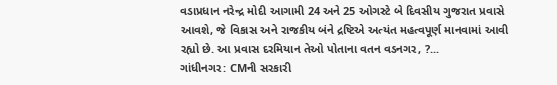વડાપ્રધાન નરેન્દ્ર મોદી આગામી 24 અને 25 ઓગસ્ટે બે દિવસીય ગુજરાત પ્રવાસે આવશે, જે વિકાસ અને રાજકીય બંને દ્રષ્ટિએ અત્યંત મહત્વપૂર્ણ માનવામાં આવી રહ્યો છે. આ પ્રવાસ દરમિયાન તેઓ પોતાના વતન વડનગર, ?...
ગાંધીનગર: CMની સરકારી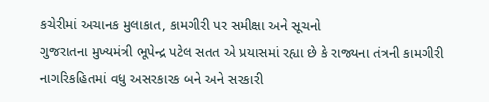કચેરીમાં અચાનક મુલાકાત, કામગીરી પર સમીક્ષા અને સૂચનો
ગુજરાતના મુખ્યમંત્રી ભૂપેન્દ્ર પટેલ સતત એ પ્રયાસમાં રહ્યા છે કે રાજ્યના તંત્રની કામગીરી નાગરિકહિતમાં વધુ અસરકારક બને અને સરકારી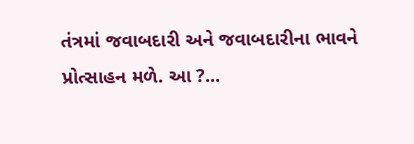તંત્રમાં જવાબદારી અને જવાબદારીના ભાવને પ્રોત્સાહન મળે. આ ?...